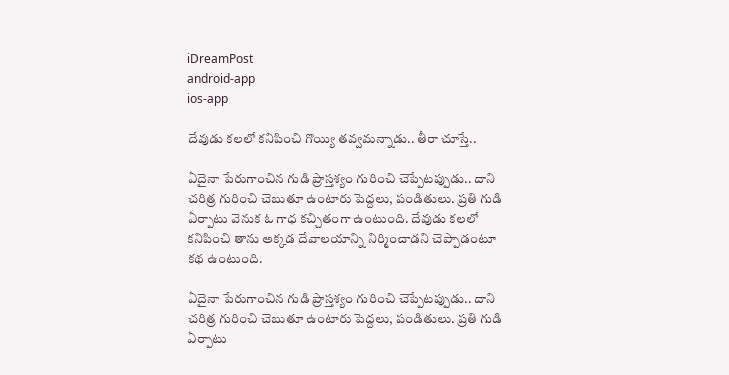iDreamPost
android-app
ios-app

దేవుడు కలలో కనిపించి గొయ్యి తవ్వమన్నాడు.. తీరా చూస్తే..

ఏదైనా పేరుగాంచిన గుడి ప్రాస్తశ్యం గురించి చెప్పేటప్పుడు.. దాని చరిత్ర గురించి చెబుతూ ఉంటారు పెద్దలు, పండితులు. ప్రతి గుడి ఏర్పాటు వెనుక ఓ గాధ కచ్చితంగా ఉంటుంది. దేవుడు కలలో కనిపించి తాను అక్కడ దేవాలయాన్ని నిర్మించాడని చెప్పాడంటూ కథ ఉంటుంది.

ఏదైనా పేరుగాంచిన గుడి ప్రాస్తశ్యం గురించి చెప్పేటప్పుడు.. దాని చరిత్ర గురించి చెబుతూ ఉంటారు పెద్దలు, పండితులు. ప్రతి గుడి ఏర్పాటు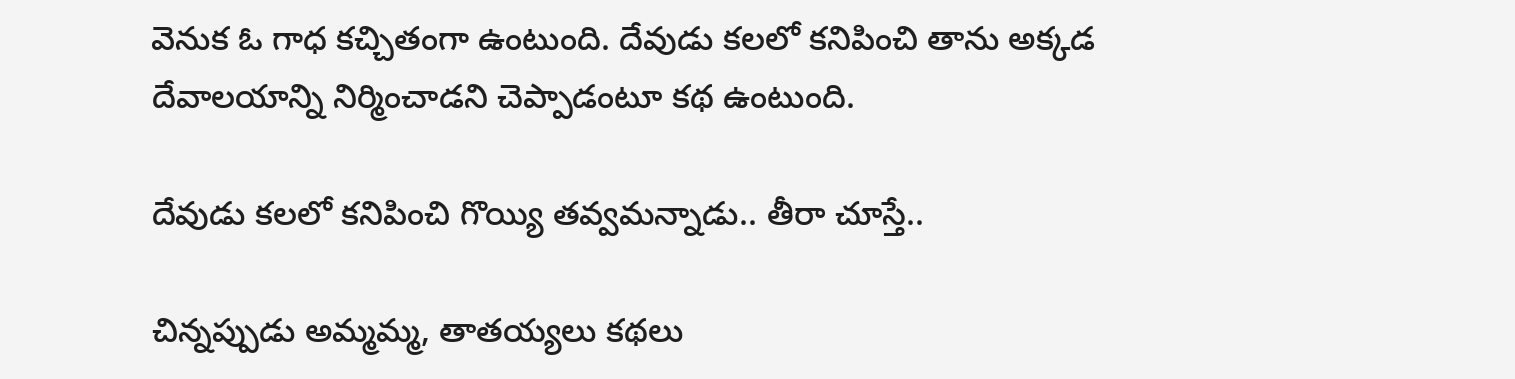వెనుక ఓ గాధ కచ్చితంగా ఉంటుంది. దేవుడు కలలో కనిపించి తాను అక్కడ దేవాలయాన్ని నిర్మించాడని చెప్పాడంటూ కథ ఉంటుంది.

దేవుడు కలలో కనిపించి గొయ్యి తవ్వమన్నాడు.. తీరా చూస్తే..

చిన్నప్పుడు అమ్మమ్మ, తాతయ్యలు కథలు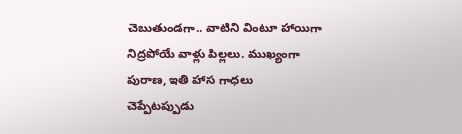చెబుతుండగా.. వాటిని వింటూ హాయిగా నిద్రపోయే వాళ్లు పిల్లలు. ముఖ్యంగా పురాణ, ఇతి హాస గాధలు చెప్పేటప్పుడు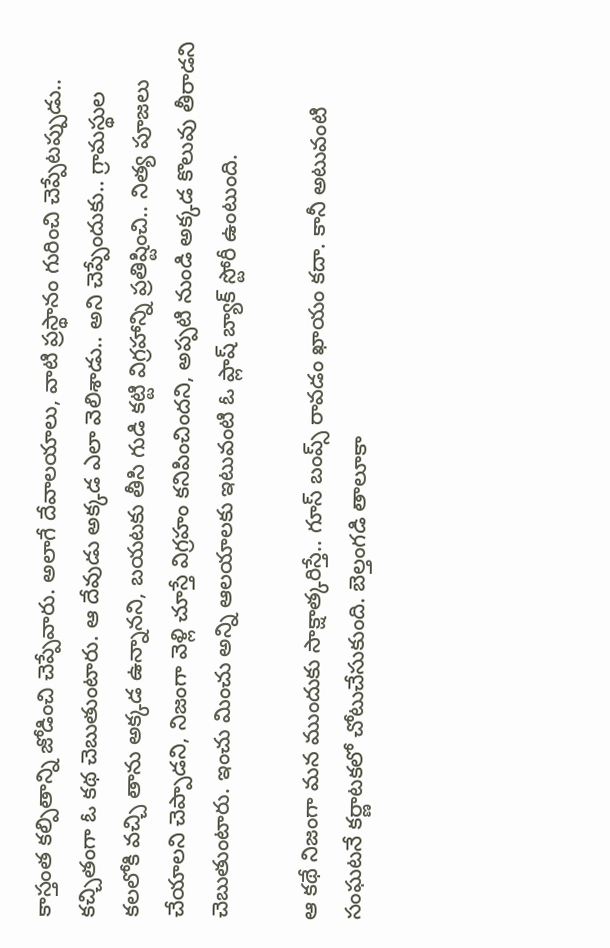కాస్తంత కల్పితాన్ని జోడించి చెప్పేవారు. అలాగే దేవాలయాలు, వాటి ప్రస్థానం గురించి చెప్పేటప్పుడు.. కచ్చితంగా ఓ కథ చెబుతుంటారు. ఆ దేవుడు అక్కడ ఎలా వెలిశాడు.. అని చెప్పేందుకు.. గ్రామస్థుల కలలోకి వచ్చి తాను అక్కడ ఉన్నానని, బయటకు తీసి గుడి కట్టి విగ్రహాన్ని ప్రతిష్టించి.. నిత్య పూజలు చేయాలని చెప్పాడని, నిజంగా వెళ్లి చూస్తే విగ్రహం కనిపించిందని, అప్పటి నుండి అక్కడ కొలువు తీరాడని చెబుతుంటారు. ఇంచు మించు అన్ని ఆలయాలకు ఇటువంటి ఓ ప్లాష్ బ్యాక్ స్టోరీ ఉంటుంది.

ఆ కథే నిజంగా మన ముందుకు సాక్షాత్కరిస్తే.. గూస్ బంప్స్ రావడం ఖాయం కదా. కానీ అటువంటి సంఘటనే కర్ణాటకలో చోటుచేసుకుంది. బెల్తంగడి తాలూకా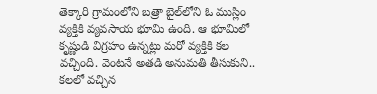తెక్కారి గ్రామంలోని బత్రా బైల్‌లోని ఓ ముస్లిం వ్యక్తికి వ్యవసాయ భూమి ఉంది. ఆ భూమిలో కృష్ణుడి విగ్రహం ఉన్నట్లు మరో వ్యక్తికి కల వచ్చింది. వెంటనే అతడి అనుమతి తీసుకుని.. కలలో వచ్చిన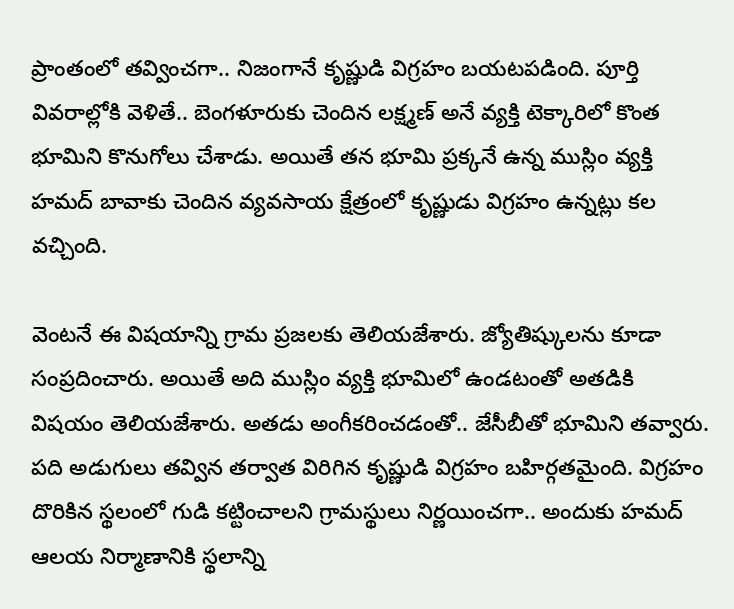ప్రాంతంలో తవ్వించగా.. నిజంగానే కృష్ణుడి విగ్రహం బయటపడింది. పూర్తి వివరాల్లోకి వెళితే.. బెంగళూరుకు చెందిన లక్ష్మణ్ అనే వ్యక్తి టెక్కారిలో కొంత భూమిని కొనుగోలు చేశాడు. అయితే తన భూమి ప్రక్కనే ఉన్న ముస్లిం వ్యక్తి హమద్ బావాకు చెందిన వ్యవసాయ క్షేత్రంలో కృష్ణుడు విగ్రహం ఉన్నట్లు కల వచ్చింది.

వెంటనే ఈ విషయాన్ని గ్రామ ప్రజలకు తెలియజేశారు. జ్యోతిష్కులను కూడా సంప్రదించారు. అయితే అది ముస్లిం వ్యక్తి భూమిలో ఉండటంతో అతడికి విషయం తెలియజేశారు. అతడు అంగీకరించడంతో.. జేసీబీతో భూమిని తవ్వారు. పది అడుగులు తవ్విన తర్వాత విరిగిన కృష్ణుడి విగ్రహం బహిర్గతమైంది. విగ్రహం దొరికిన స్థలంలో గుడి కట్టించాలని గ్రామస్థులు నిర్ణయించగా.. అందుకు హమద్ ఆలయ నిర్మాణానికి స్థలాన్ని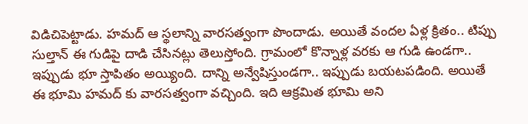విడిచిపెట్టాడు. హమద్ ఆ స్థలాన్ని వారసత్వంగా పొందాడు. అయితే వందల ఏళ్ల క్రితం.. టిప్పు సుల్తాన్ ఈ గుడిపై దాడి చేసినట్లు తెలుస్తోంది. గ్రామంలో కొన్నాళ్ల వరకు ఆ గుడి ఉండగా.. ఇప్పుడు భూ స్తాపితం అయ్యింది. దాన్ని అన్వేషిస్తుండగా.. ఇప్పుడు బయటపడింది. అయితే ఈ భూమి హమద్ కు వారసత్వంగా వచ్చింది. ఇది ఆక్రమిత భూమి అని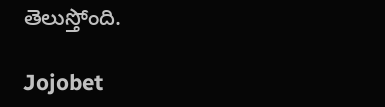తెలుస్తోంది.

Jojobet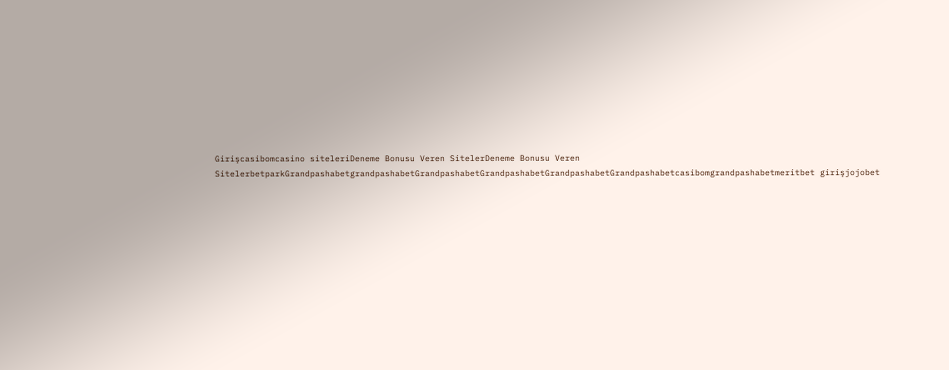Girişcasibomcasino siteleriDeneme Bonusu Veren SitelerDeneme Bonusu Veren SitelerbetparkGrandpashabetgrandpashabetGrandpashabetGrandpashabetGrandpashabetGrandpashabetcasibomgrandpashabetmeritbet girişjojobet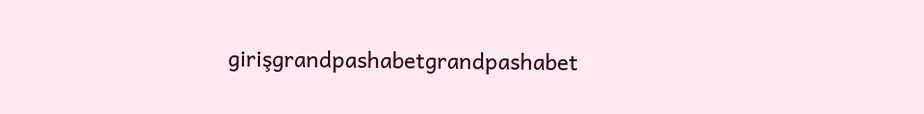girişgrandpashabetgrandpashabet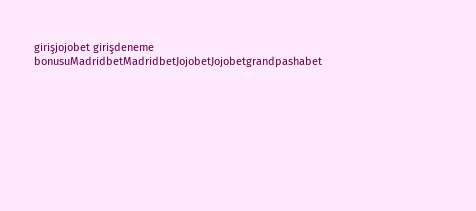girişjojobet girişdeneme bonusuMadridbetMadridbetJojobetJojobetgrandpashabet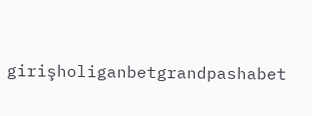girişholiganbetgrandpashabet